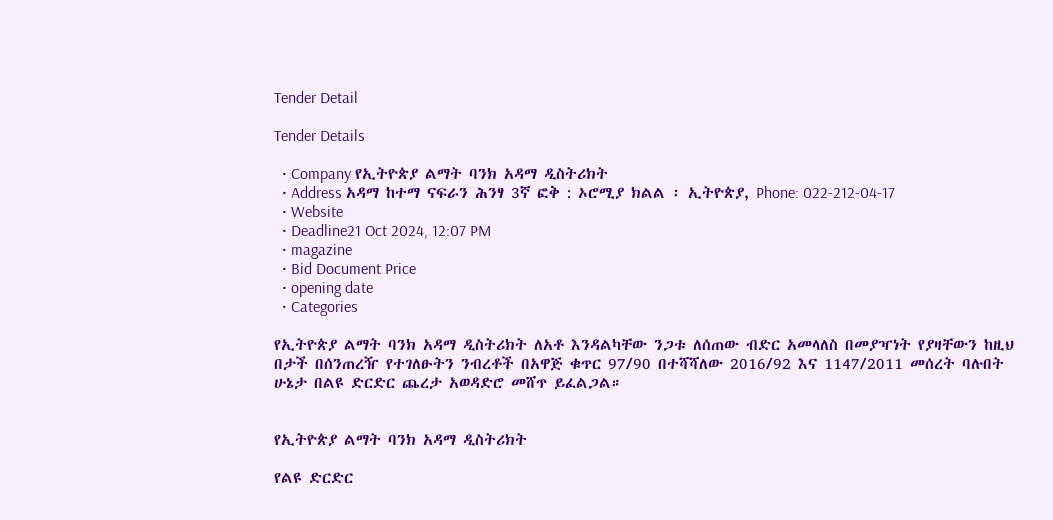Tender Detail

Tender Details

  • Company የኢትዮጵያ ልማት ባንክ አዳማ ዲስትሪክት
  • Address አዳማ ከተማ ናፍራን ሕንፃ 3ኛ ፎቅ : ኦሮሚያ ክልል ፡ ኢትዮጵያ, Phone: 022-212-04-17
  • Website
  • Deadline21 Oct 2024, 12:07 PM
  • magazine
  • Bid Document Price
  • opening date
  • Categories

የኢትዮጵያ ልማት ባንክ አዳማ ዲስትሪክት ለአቶ እንዳልካቸው ንጋቱ ለሰጠው ብድር አመላለስ በመያዣነት የያዛቸውን ከዚህ በታች በሰንጠረዥ የተገለፁትን ንብረቶች በአዋጅ ቁጥር 97/90 በተሻሻለው 2016/92 እና 1147/2011 መሰረት ባሉበት ሁኔታ በልዩ ድርድር ጨረታ አወዳድሮ መሸጥ ይፈልጋል።


የኢትዮጵያ ልማት ባንክ አዳማ ዲስትሪክት

የልዩ ድርድር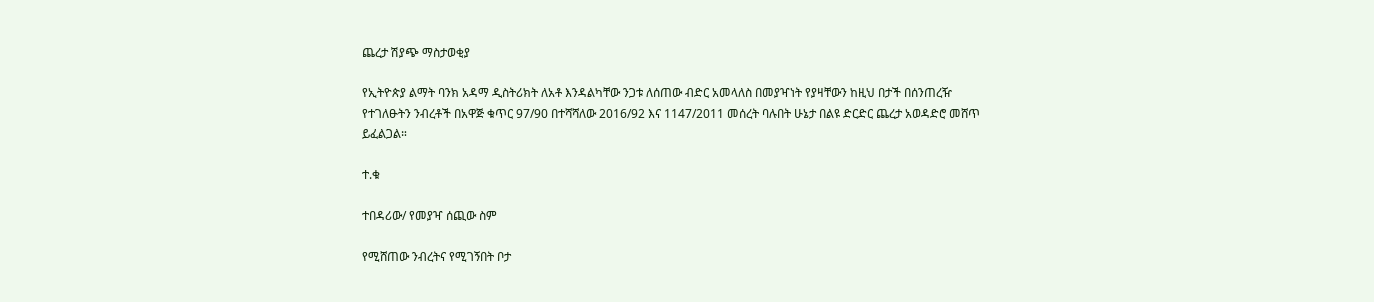ጨረታ ሽያጭ ማስታወቂያ

የኢትዮጵያ ልማት ባንክ አዳማ ዲስትሪክት ለአቶ እንዳልካቸው ንጋቱ ለሰጠው ብድር አመላለስ በመያዣነት የያዛቸውን ከዚህ በታች በሰንጠረዥ የተገለፁትን ንብረቶች በአዋጅ ቁጥር 97/90 በተሻሻለው 2016/92 እና 1147/2011 መሰረት ባሉበት ሁኔታ በልዩ ድርድር ጨረታ አወዳድሮ መሸጥ ይፈልጋል።

ተ.ቁ

ተበዳሪው/ የመያዣ ሰጪው ስም

የሚሸጠው ንብረትና የሚገኝበት ቦታ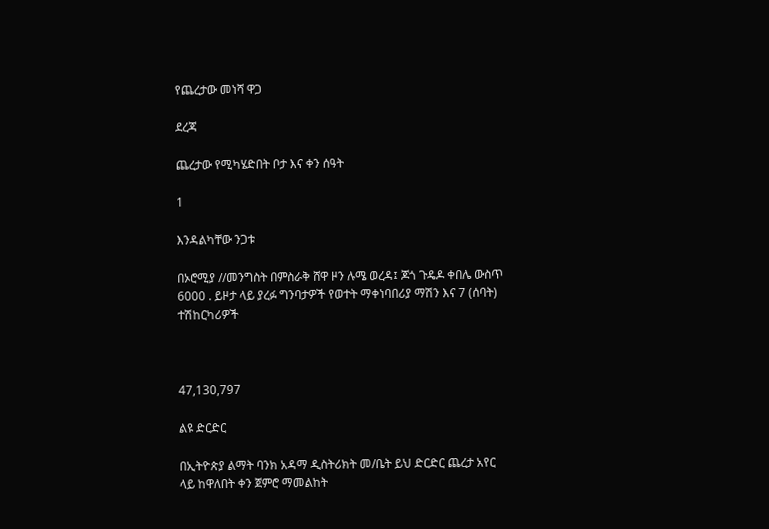የጨረታው መነሻ ዋጋ

ደረጃ

ጨረታው የሚካሄድበት ቦታ እና ቀን ሰዓት

1

እንዳልካቸው ንጋቱ

በኦሮሚያ //መንግስት በምስራቅ ሸዋ ዞን ሉሜ ወረዳ፤ ጆጎ ጉዴዶ ቀበሌ ውስጥ 6000 . ይዞታ ላይ ያረፉ ግንባታዎች የወተት ማቀነባበሪያ ማሽን እና 7 (ሰባት) ተሽከርካሪዎች



47,130,797

ልዩ ድርድር

በኢትዮጵያ ልማት ባንክ አዳማ ዲስትሪክት መ/ቤት ይህ ድርድር ጨረታ አየር ላይ ከዋለበት ቀን ጀምሮ ማመልከት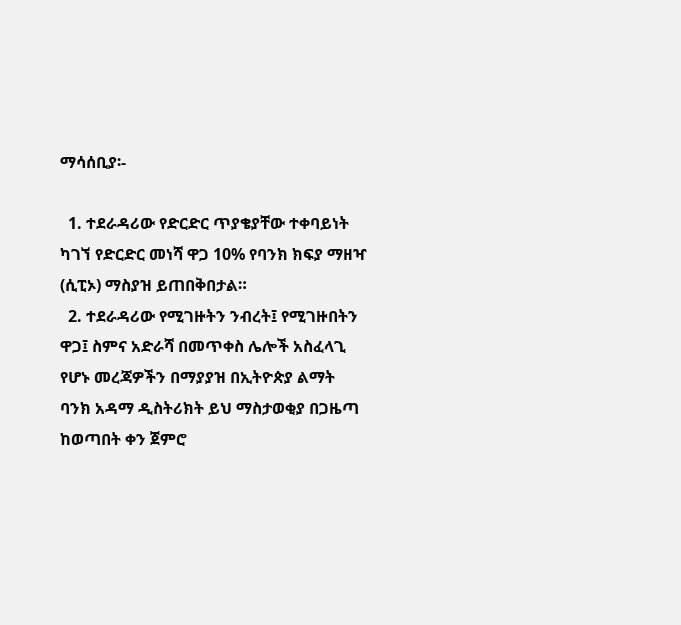ማሳሰቢያ፡-

  1. ተደራዳሪው የድርድር ጥያቄያቸው ተቀባይነት ካገኘ የድርድር መነሻ ዋጋ 10% የባንክ ክፍያ ማዘዣ (ሲፒኦ) ማስያዝ ይጠበቅበታል።
  2. ተደራዳሪው የሚገዙትን ንብረት፤ የሚገዙበትን ዋጋ፤ ስምና አድራሻ በመጥቀስ ሌሎች አስፈላጊ የሆኑ መረጃዎችን በማያያዝ በኢትዮጵያ ልማት ባንክ አዳማ ዲስትሪክት ይህ ማስታወቂያ በጋዜጣ ከወጣበት ቀን ጀምሮ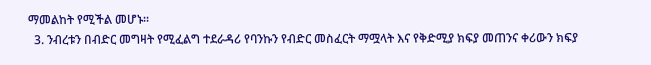ማመልከት የሚችል መሆኑ።
  3. ንብረቱን በብድር መግዛት የሚፈልግ ተደራዳሪ የባንኩን የብድር መስፈርት ማሟላት እና የቅድሚያ ክፍያ መጠንና ቀሪውን ክፍያ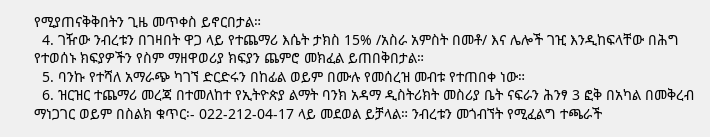የሚያጠናቅቅበትን ጊዜ መጥቀስ ይኖርበታል።
  4. ገዥው ንብረቱን በገዛበት ዋጋ ላይ የተጨማሪ እሴት ታክስ 15% /አስራ አምስት በመቶ/ እና ሌሎች ገዢ እንዲከፍላቸው በሕግ የተወሰኑ ክፍያዎችን የስም ማዘዋወሪያ ክፍያን ጨምሮ መክፈል ይጠበቅበታል።
  5. ባንኩ የተሻለ አማራጭ ካገኘ ድርድሩን በከፊል ወይም በሙሉ የመሰረዝ መብቱ የተጠበቀ ነው።
  6. ዝርዝር ተጨማሪ መረጃ በተመለከተ የኢትዮጵያ ልማት ባንክ አዳማ ዲስትሪክት መስሪያ ቤት ናፍራን ሕንፃ 3 ፎቅ በአካል በመቅረብ ማነጋገር ወይም በስልክ ቁጥር፡- 022-212-04-17 ላይ መደወል ይቻላል። ንብረቱን መጎብኘት የሚፈልግ ተጫራች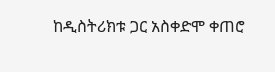ከዲስትሪክቱ ጋር አስቀድሞ ቀጠሮ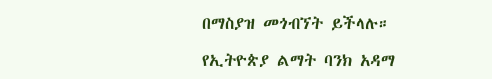በማስያዝ መጎብኘት ይችላሉ።

የኢትዮጵያ ልማት ባንክ አዳማ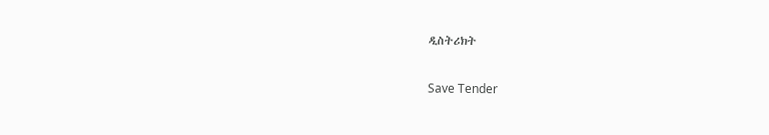ዲስትሪክት

Save Tender